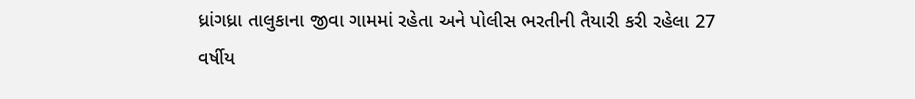ધ્રાંગધ્રા તાલુકાના જીવા ગામમાં રહેતા અને પોલીસ ભરતીની તૈયારી કરી રહેલા 27 વર્ષીય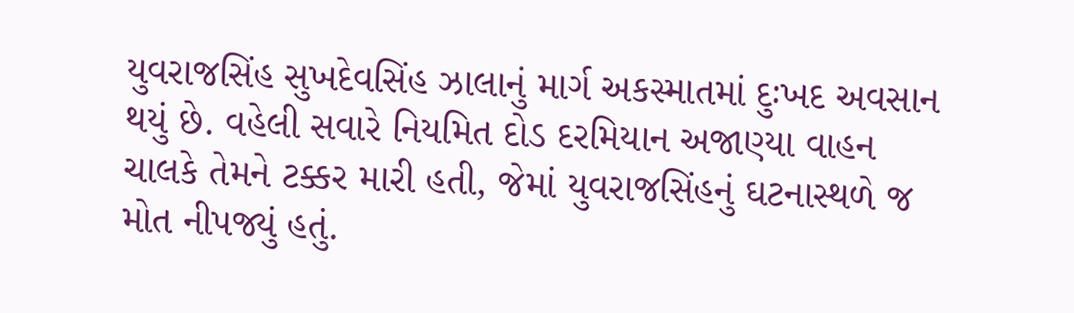યુવરાજસિંહ સુખદેવસિંહ ઝાલાનું માર્ગ અકસ્માતમાં દુઃખદ અવસાન થયું છે. વહેલી સવારે નિયમિત દોડ દરમિયાન અજાણ્યા વાહન ચાલકે તેમને ટક્કર મારી હતી, જેમાં યુવરાજસિંહનું ઘટનાસ્થળે જ મોત નીપજ્યું હતું.